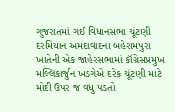ગુજરાતમાં ગઈ વિધાનસભા ચૂંટણી દરમિયાન અમદાવાદના બહેરામપુરા ખાતેની એક જાહેરસભામાં કૉંગ્રેસપ્રમુખ મલ્લિકાર્જુન ખડગેએ દરેક ચૂંટણી માટે મોદી ઉપર જ વધુ પડતો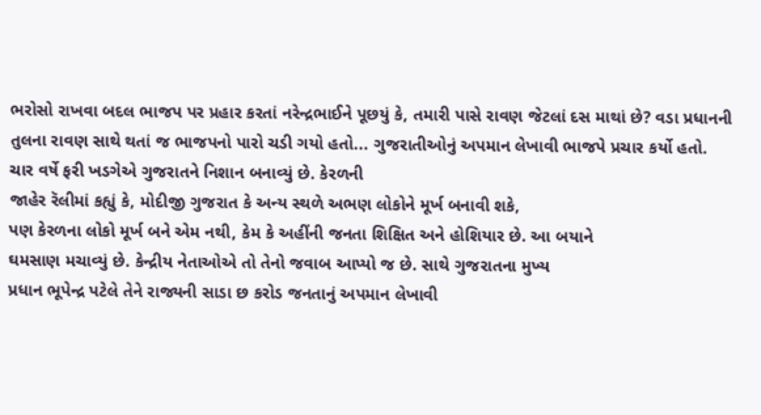ભરોસો રાખવા બદલ ભાજપ પર પ્રહાર કરતાં નરેન્દ્રભાઈને પૂછયું કે, તમારી પાસે રાવણ જેટલાં દસ માથાં છે? વડા પ્રધાનની તુલના રાવણ સાથે થતાં જ ભાજપનો પારો ચડી ગયો હતો... ગુજરાતીઓનું અપમાન લેખાવી ભાજપે પ્રચાર કર્યો હતો.
ચાર વર્ષે ફરી ખડગેએ ગુજરાતને નિશાન બનાવ્યું છે. કેરળની
જાહેર રૅલીમાં કહ્યું કે, મોદીજી ગુજરાત કે અન્ય સ્થળે અભણ લોકોને મૂર્ખ બનાવી શકે,
પણ કેરળના લોકો મૂર્ખ બને એમ નથી, કેમ કે અહીંની જનતા શિક્ષિત અને હોશિયાર છે. આ બયાને
ઘમસાણ મચાવ્યું છે. કેન્દ્રીય નેતાઓએ તો તેનો જવાબ આપ્યો જ છે. સાથે ગુજરાતના મુખ્ય
પ્રધાન ભૂપેન્દ્ર પટેલે તેને રાજ્યની સાડા છ કરોડ જનતાનું અપમાન લેખાવી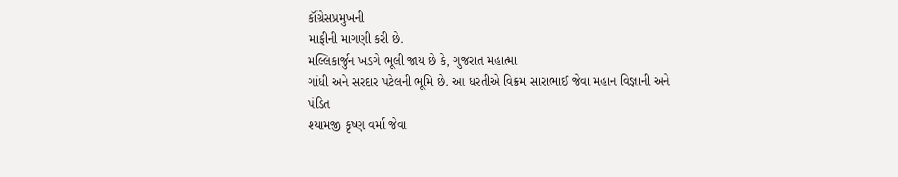કૉંગ્રેસપ્રમુખની
માફીની માગણી કરી છે.
મલ્લિકાર્જુન ખડગે ભૂલી જાય છે કે, ગુજરાત મહાત્મા
ગાંધી અને સરદાર પટેલની ભૂમિ છે. આ ધરતીએ વિક્રમ સારાભાઈ જેવા મહાન વિજ્ઞાની અને પંડિત
શ્યામજી કૃષ્ણ વર્મા જેવા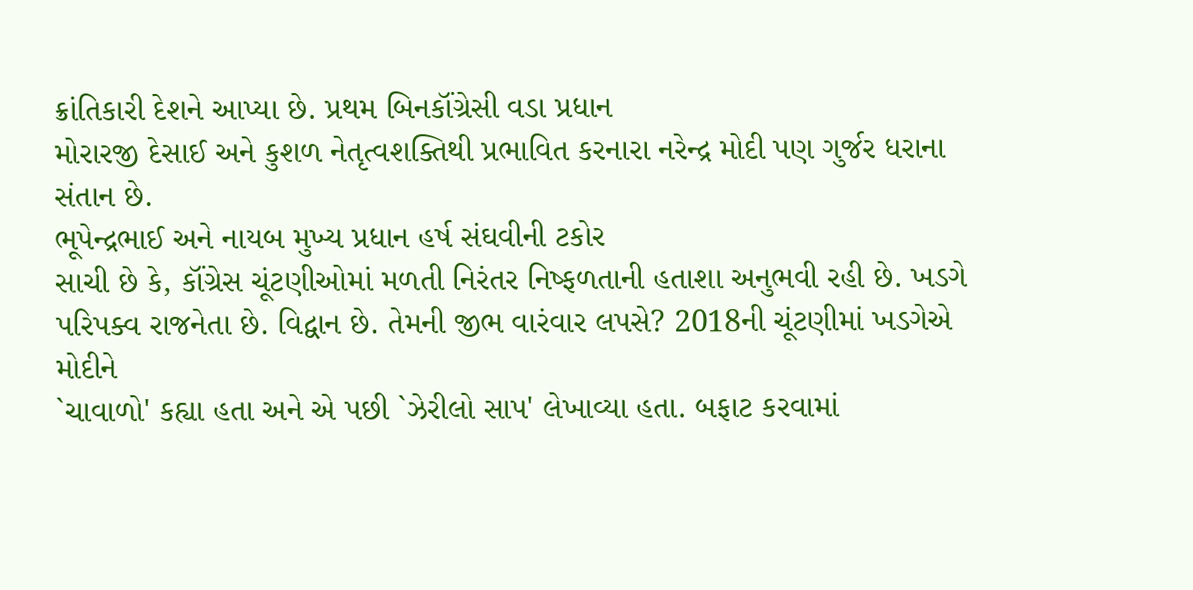ક્રાંતિકારી દેશને આપ્યા છે. પ્રથમ બિનકૉંગ્રેસી વડા પ્રધાન
મોરારજી દેસાઈ અને કુશળ નેતૃત્વશક્તિથી પ્રભાવિત કરનારા નરેન્દ્ર મોદી પણ ગુર્જર ધરાના
સંતાન છે.
ભૂપેન્દ્રભાઈ અને નાયબ મુખ્ય પ્રધાન હર્ષ સંઘવીની ટકોર
સાચી છે કે, કૉંગ્રેસ ચૂંટણીઓમાં મળતી નિરંતર નિષ્ફળતાની હતાશા અનુભવી રહી છે. ખડગે
પરિપક્વ રાજનેતા છે. વિદ્વાન છે. તેમની જીભ વારંવાર લપસે? 2018ની ચૂંટણીમાં ખડગેએ મોદીને
`ચાવાળો' કહ્યા હતા અને એ પછી `ઝેરીલો સાપ' લેખાવ્યા હતા. બફાટ કરવામાં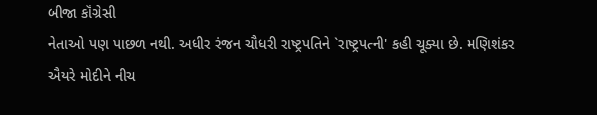બીજા કૉંગ્રેસી
નેતાઓ પણ પાછળ નથી. અધીર રંજન ચૌધરી રાષ્ટ્રપતિને `રાષ્ટ્રપત્ની' કહી ચૂક્યા છે. મણિશંકર
ઐયરે મોદીને નીચ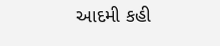આદમી કહી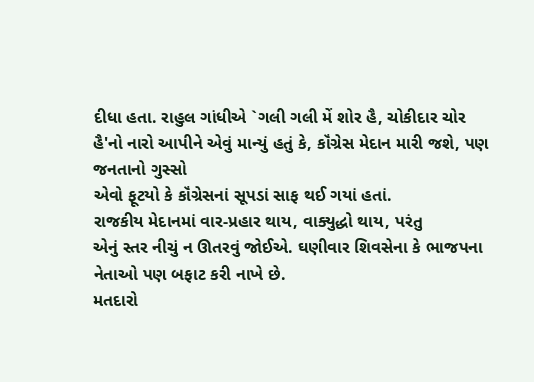દીધા હતા. રાહુલ ગાંધીએ `ગલી ગલી મેં શોર હૈ, ચોકીદાર ચોર
હૈ'નો નારો આપીને એવું માન્યું હતું કે, કૉંગ્રેસ મેદાન મારી જશે, પણ જનતાનો ગુસ્સો
એવો ફૂટયો કે કૉંગ્રેસનાં સૂપડાં સાફ થઈ ગયાં હતાં.
રાજકીય મેદાનમાં વાર-પ્રહાર થાય, વાક્યુદ્ધો થાય, પરંતુ
એનું સ્તર નીચું ન ઊતરવું જોઈએ. ઘણીવાર શિવસેના કે ભાજપના નેતાઓ પણ બફાટ કરી નાખે છે.
મતદારો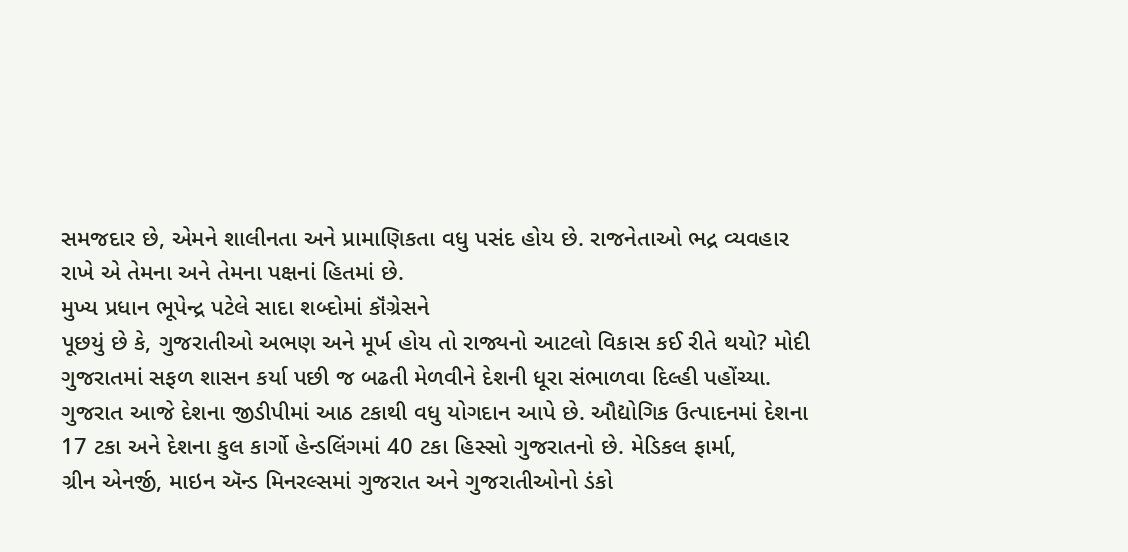સમજદાર છે, એમને શાલીનતા અને પ્રામાણિકતા વધુ પસંદ હોય છે. રાજનેતાઓ ભદ્ર વ્યવહાર
રાખે એ તેમના અને તેમના પક્ષનાં હિતમાં છે.
મુખ્ય પ્રધાન ભૂપેન્દ્ર પટેલે સાદા શબ્દોમાં કૉંગ્રેસને
પૂછયું છે કે, ગુજરાતીઓ અભણ અને મૂર્ખ હોય તો રાજ્યનો આટલો વિકાસ કઈ રીતે થયો? મોદી
ગુજરાતમાં સફળ શાસન કર્યા પછી જ બઢતી મેળવીને દેશની ધૂરા સંભાળવા દિલ્હી પહોંચ્યા.
ગુજરાત આજે દેશના જીડીપીમાં આઠ ટકાથી વધુ યોગદાન આપે છે. ઔદ્યોગિક ઉત્પાદનમાં દેશના
17 ટકા અને દેશના કુલ કાર્ગો હેન્ડલિંગમાં 40 ટકા હિસ્સો ગુજરાતનો છે. મેડિકલ ફાર્મા,
ગ્રીન એનર્જી, માઇન ઍન્ડ મિનરલ્સમાં ગુજરાત અને ગુજરાતીઓનો ડંકો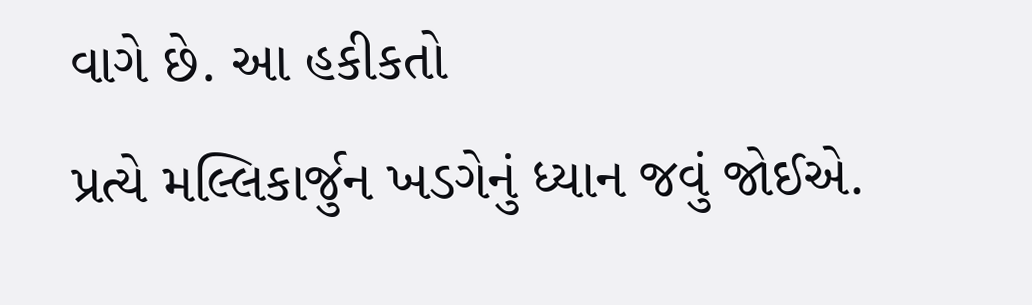વાગે છે. આ હકીકતો
પ્રત્યે મલ્લિકાર્જુન ખડગેનું ધ્યાન જવું જોઈએ.